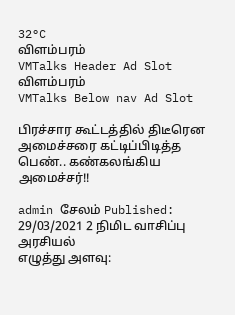32°C
விளம்பரம்
VMTalks Header Ad Slot
விளம்பரம்
VMTalks Below nav Ad Slot

பிரச்சார கூட்டத்தில் திடீரென அமைச்சரை கட்டிப்பிடித்த பெண்.. கண்கலங்கிய அமைச்சர்!!

admin சேலம் Published: 29/03/2021 2 நிமிட வாசிப்பு அரசியல்
எழுத்து அளவு: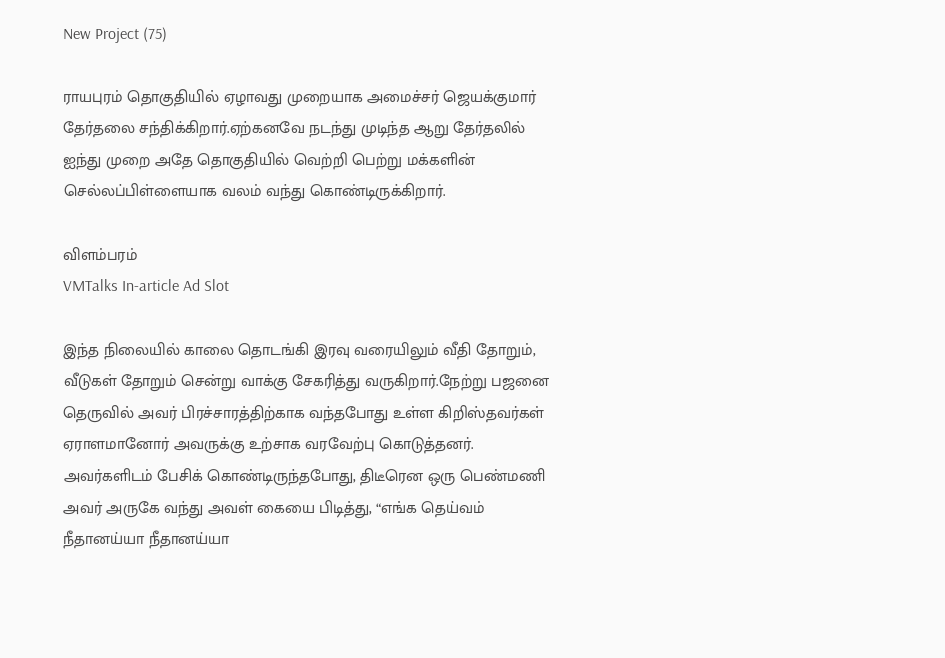New Project (75)

ராயபுரம் தொகுதியில் ஏழாவது முறையாக அமைச்சர் ஜெயக்குமார் தேர்தலை சந்திக்கிறார்.ஏற்கனவே நடந்து முடிந்த ஆறு தேர்தலில் ஐந்து முறை அதே தொகுதியில் வெற்றி பெற்று மக்களின் செல்லப்பிள்ளையாக வலம் வந்து கொண்டிருக்கிறார்.

விளம்பரம்
VMTalks In-article Ad Slot

இந்த நிலையில் காலை தொடங்கி இரவு வரையிலும் வீதி தோறும், வீடுகள் தோறும் சென்று வாக்கு சேகரித்து வருகிறார்.நேற்று பஜனை தெருவில் அவர் பிரச்சாரத்திற்காக வந்தபோது உள்ள கிறிஸ்தவர்கள் ஏராளமானோர் அவருக்கு உற்சாக வரவேற்பு கொடுத்தனர். அவர்களிடம் பேசிக் கொண்டிருந்தபோது, திடீரென ஒரு பெண்மணி அவர் அருகே வந்து அவள் கையை பிடித்து, “எங்க தெய்வம் நீதானய்யா நீதானய்யா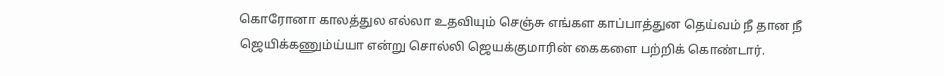கொரோனா காலத்துல எல்லா உதவியும் செஞ்சு எங்கள காப்பாத்துன தெய்வம் நீ தான நீ ஜெயிக்கணும்ய்யா என்று சொல்லி ஜெயக்குமாரின் கைகளை பற்றிக் கொண்டார்.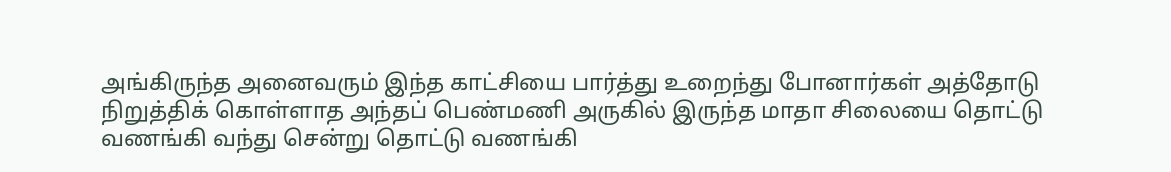அங்கிருந்த அனைவரும் இந்த காட்சியை பார்த்து உறைந்து போனார்கள் அத்தோடு நிறுத்திக் கொள்ளாத அந்தப் பெண்மணி அருகில் இருந்த மாதா சிலையை தொட்டு வணங்கி வந்து சென்று தொட்டு வணங்கி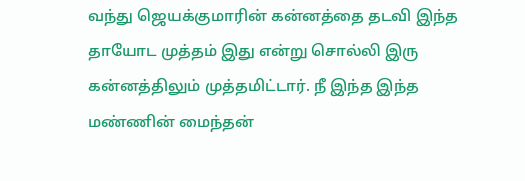வந்து ஜெயக்குமாரின் கன்னத்தை தடவி இந்த தாயோட முத்தம் இது என்று சொல்லி இரு கன்னத்திலும் முத்தமிட்டார். நீ இந்த இந்த மண்ணின் மைந்தன்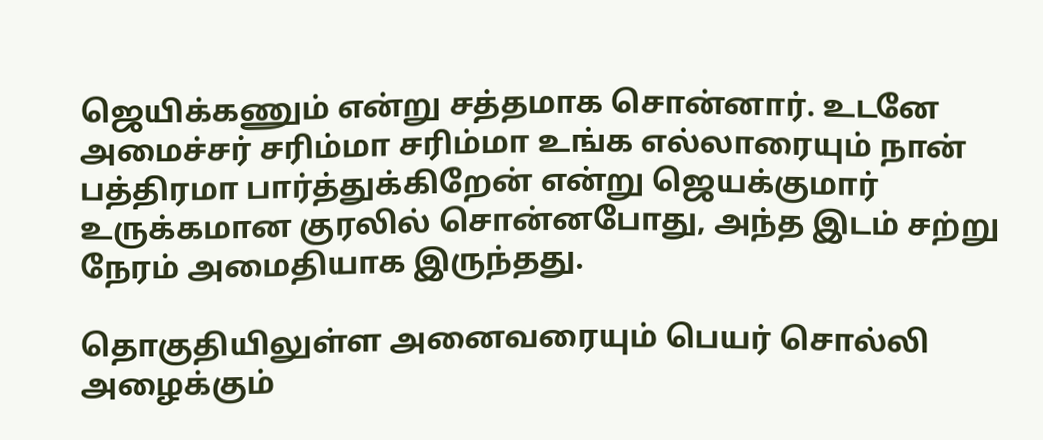ஜெயிக்கணும் என்று சத்தமாக சொன்னார். உடனே அமைச்சர் சரிம்மா சரிம்மா உங்க எல்லாரையும் நான் பத்திரமா பார்த்துக்கிறேன் என்று ஜெயக்குமார் உருக்கமான குரலில் சொன்னபோது, அந்த இடம் சற்று நேரம் அமைதியாக இருந்தது.

தொகுதியிலுள்ள அனைவரையும் பெயர் சொல்லி அழைக்கும்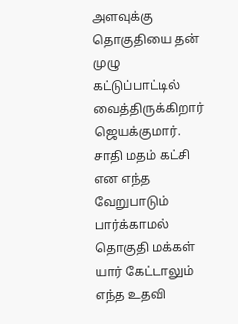அளவுக்கு தொகுதியை தன் முழு கட்டுப்பாட்டில் வைத்திருக்கிறார் ஜெயக்குமார். சாதி மதம் கட்சி என எந்த வேறுபாடும் பார்க்காமல் தொகுதி மக்கள் யார் கேட்டாலும் எந்த உதவி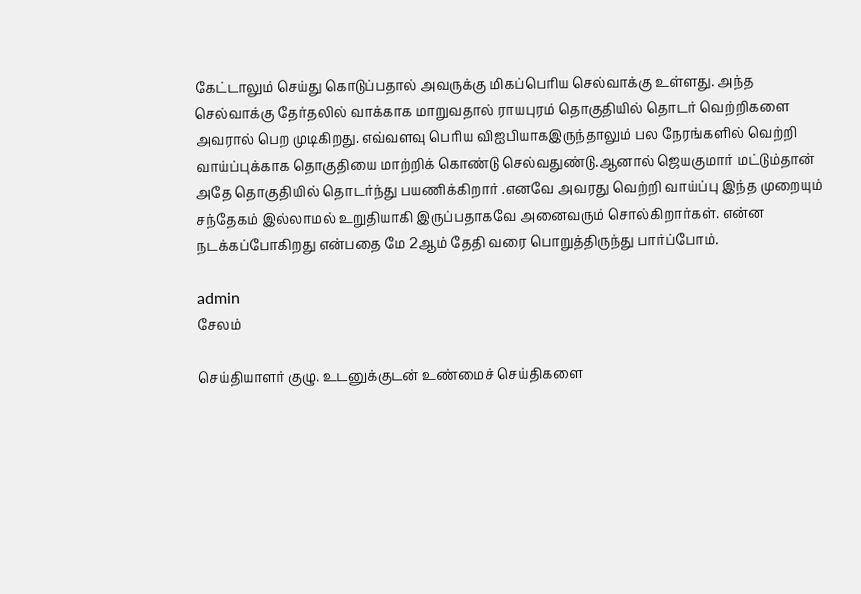கேட்டாலும் செய்து கொடுப்பதால் அவருக்கு மிகப்பெரிய செல்வாக்கு உள்ளது. அந்த செல்வாக்கு தேர்தலில் வாக்காக மாறுவதால் ராயபுரம் தொகுதியில் தொடர் வெற்றிகளை அவரால் பெற முடிகிறது. எவ்வளவு பெரிய விஐபியாகஇருந்தாலும் பல நேரங்களில் வெற்றி வாய்ப்புக்காக தொகுதியை மாற்றிக் கொண்டு செல்வதுண்டு.ஆனால் ஜெயகுமார் மட்டும்தான் அதே தொகுதியில் தொடர்ந்து பயணிக்கிறார் .எனவே அவரது வெற்றி வாய்ப்பு இந்த முறையும் சந்தேகம் இல்லாமல் உறுதியாகி இருப்பதாகவே அனைவரும் சொல்கிறார்கள். என்ன நடக்கப்போகிறது என்பதை மே 2ஆம் தேதி வரை பொறுத்திருந்து பார்ப்போம்.

admin
சேலம்

செய்தியாளர் குழு. உடனுக்குடன் உண்மைச் செய்திகளை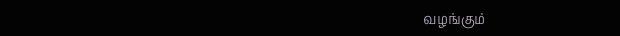வழங்கும்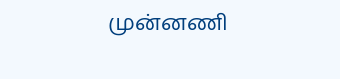முன்னணி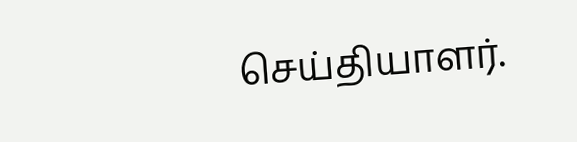செய்தியாளர்.